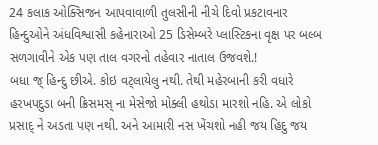24 કલાક ઓક્સિજન આપવાવાળી તુલસીની નીચે દિવો પ્રકટાવનાર હિન્દુઓને અંધવિશ્વાસી કહેનારાઓ 25 ડિસેમ્બરે પ્લાસ્ટિકના વૃક્ષ પર બલ્બ સળગાવીને એક પણ તાલ વગરનો તહેવાર નાતાલ ઉજવશે.!
બધા જ્ હિન્દુ છીએ. કોઇ વટ્લાયેલુ નથી. તેથી મહેરબાની કરી વધારે હરખપદુડા બની ક્રિસમસ્ ના મેસેજો મોક્લી હથોડા મારશો નહિ. એ લોકો પ્રસાદ્ ને અડતા પણ નથી. અને આમારી નસ ખેંચશો નહી જય હિદુ જય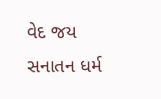વેદ જય સનાતન ધર્મ